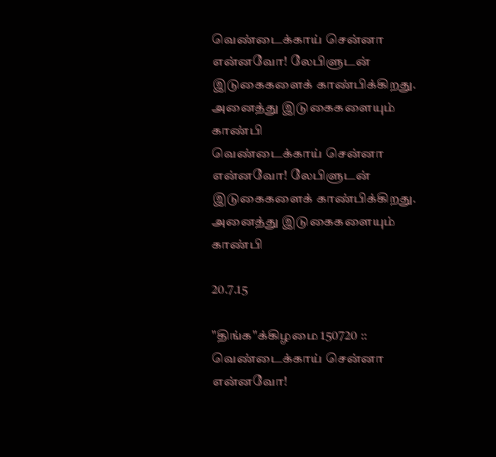வெண்டைக்காய் சென்னா என்னவோ! லேபிளுடன் இடுகைகளைக் காண்பிக்கிறது. அனைத்து இடுகைகளையும் காண்பி
வெண்டைக்காய் சென்னா என்னவோ! லேபிளுடன் இடுகைகளைக் காண்பிக்கிறது. அனைத்து இடுகைகளையும் காண்பி

20.7.15

"திங்க"க்கிழமை 150720 :: வெண்டைக்காய் சென்னா என்னவோ!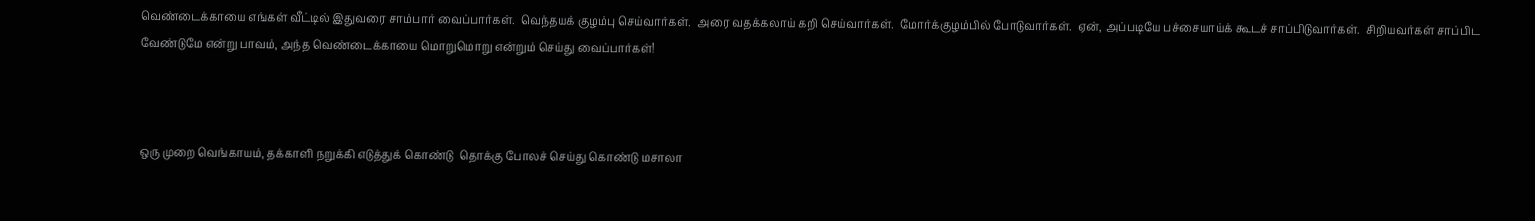வெண்டைக்காயை எங்கள் வீட்டில் இதுவரை சாம்பார் வைப்பார்கள்.  வெந்தயக் குழம்பு செய்வார்கள்.  அரை வதக்கலாய் கறி செய்வார்கள்.  மோர்க்குழம்பில் போடுவார்கள்.  ஏன், அப்படியே பச்சையாய்க் கூடச் சாப்பிடுவார்கள்.  சிறியவர்கள் சாப்பிட வேண்டுமே என்று பாவம், அந்த வெண்டைக்காயை மொறுமொறு என்றும் செய்து வைப்பார்கள்!



ஒரு முறை வெங்காயம், தக்காளி நறுக்கி எடுத்துக் கொண்டு  தொக்கு போலச் செய்து கொண்டு மசாலா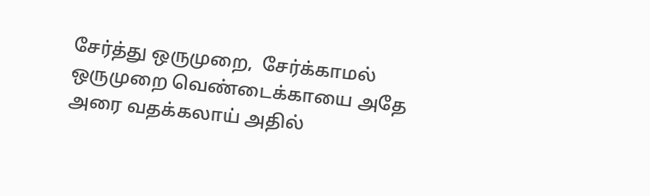சேர்த்து ஒருமுறை,  சேர்க்காமல் ஒருமுறை வெண்டைக்காயை அதே அரை வதக்கலாய் அதில்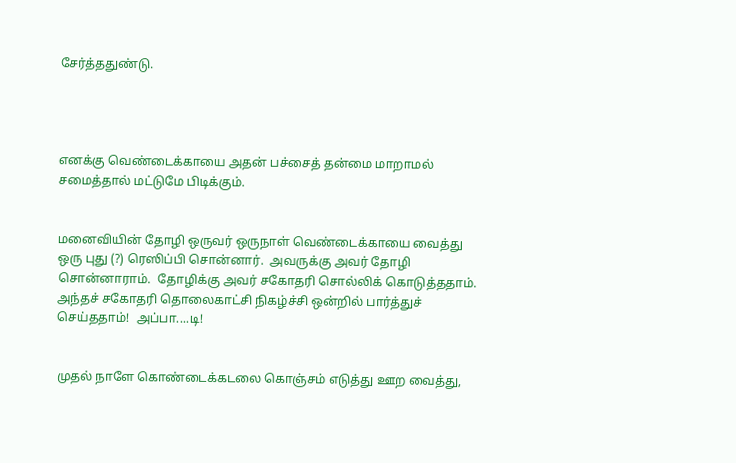சேர்த்ததுண்டு.




எனக்கு வெண்டைக்காயை அதன் பச்சைத் தன்மை மாறாமல் சமைத்தால் மட்டுமே பிடிக்கும்.


மனைவியின் தோழி ஒருவர் ஒருநாள் வெண்டைக்காயை வைத்து ஒரு புது (?) ரெஸிப்பி சொன்னார்.  அவருக்கு அவர் தோழி சொன்னாராம்.  தோழிக்கு அவர் சகோதரி சொல்லிக் கொடுத்ததாம்.  அந்தச் சகோதரி தொலைகாட்சி நிகழ்ச்சி ஒன்றில் பார்த்துச் செய்ததாம்!  அப்பா....டி!


முதல் நாளே கொண்டைக்கடலை கொஞ்சம் எடுத்து ஊற வைத்து,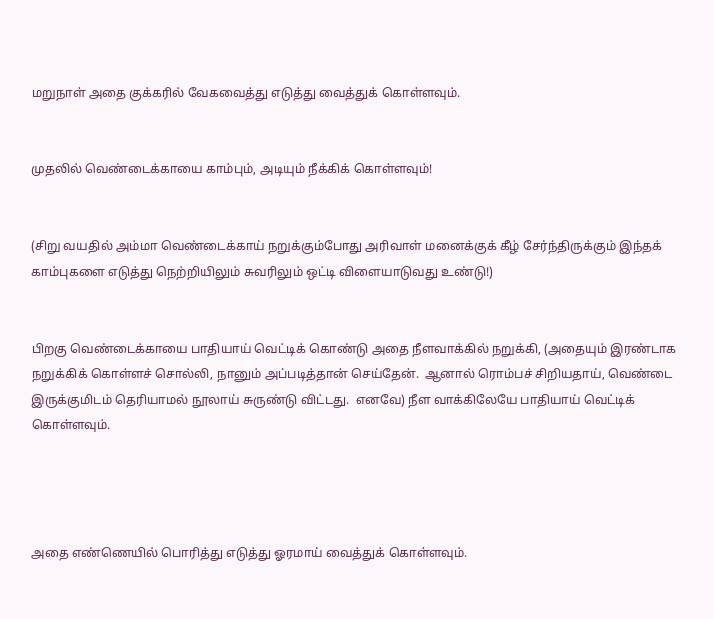மறுநாள் அதை குக்கரில் வேகவைத்து எடுத்து வைத்துக் கொள்ளவும்.


முதலில் வெண்டைக்காயை காம்பும், அடியும் நீக்கிக் கொள்ளவும்!


(சிறு வயதில் அம்மா வெண்டைக்காய் நறுக்கும்போது அரிவாள் மனைக்குக் கீழ் சேர்ந்திருக்கும் இந்தக் காம்புகளை எடுத்து நெற்றியிலும் சுவரிலும் ஒட்டி விளையாடுவது உண்டு!)


பிறகு வெண்டைக்காயை பாதியாய் வெட்டிக் கொண்டு அதை நீளவாக்கில் நறுக்கி, (அதையும் இரண்டாக நறுக்கிக் கொள்ளச் சொல்லி, நானும் அப்படித்தான் செய்தேன்.  ஆனால் ரொம்பச் சிறியதாய், வெண்டை இருக்குமிடம் தெரியாமல் நூலாய் சுருண்டு விட்டது.  எனவே) நீள வாக்கிலேயே பாதியாய் வெட்டிக் கொள்ளவும்.




அதை எண்ணெயில் பொரித்து எடுத்து ஓரமாய் வைத்துக் கொள்ளவும்.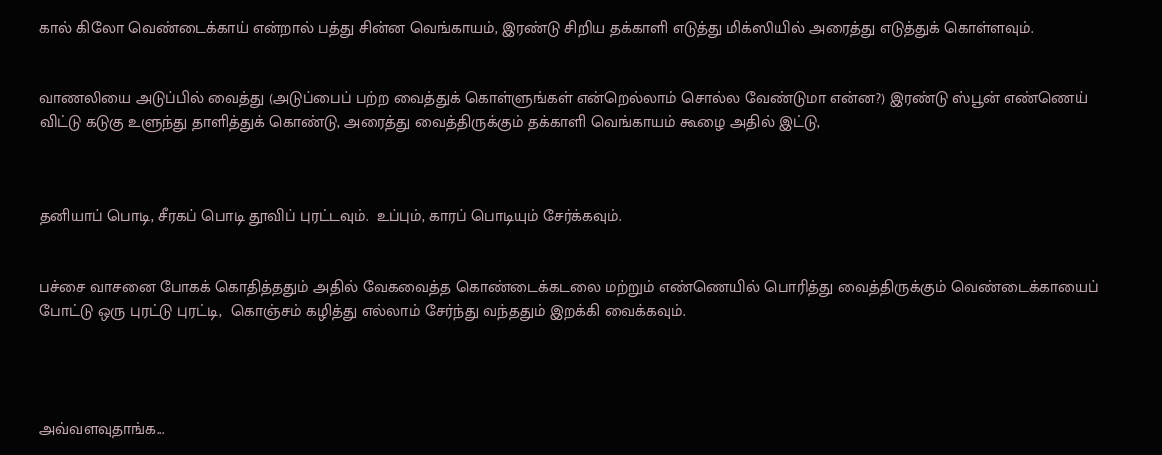கால் கிலோ வெண்டைக்காய் என்றால் பத்து சின்ன வெங்காயம், இரண்டு சிறிய தக்காளி எடுத்து மிக்ஸியில் அரைத்து எடுத்துக் கொள்ளவும்.


வாணலியை அடுப்பில் வைத்து (அடுப்பைப் பற்ற வைத்துக் கொள்ளுங்கள் என்றெல்லாம் சொல்ல வேண்டுமா என்ன?) இரண்டு ஸ்பூன் எண்ணெய் விட்டு கடுகு உளுந்து தாளித்துக் கொண்டு, அரைத்து வைத்திருக்கும் தக்காளி வெங்காயம் கூழை அதில் இட்டு,



தனியாப் பொடி, சீரகப் பொடி தூவிப் புரட்டவும்.  உப்பும், காரப் பொடியும் சேர்க்கவும்.


பச்சை வாசனை போகக் கொதித்ததும் அதில் வேகவைத்த கொண்டைக்கடலை மற்றும் எண்ணெயில் பொரித்து வைத்திருக்கும் வெண்டைக்காயைப் போட்டு ஒரு புரட்டு புரட்டி,  கொஞ்சம் கழித்து எல்லாம் சேர்ந்து வந்ததும் இறக்கி வைக்கவும்.




அவ்வளவுதாங்க...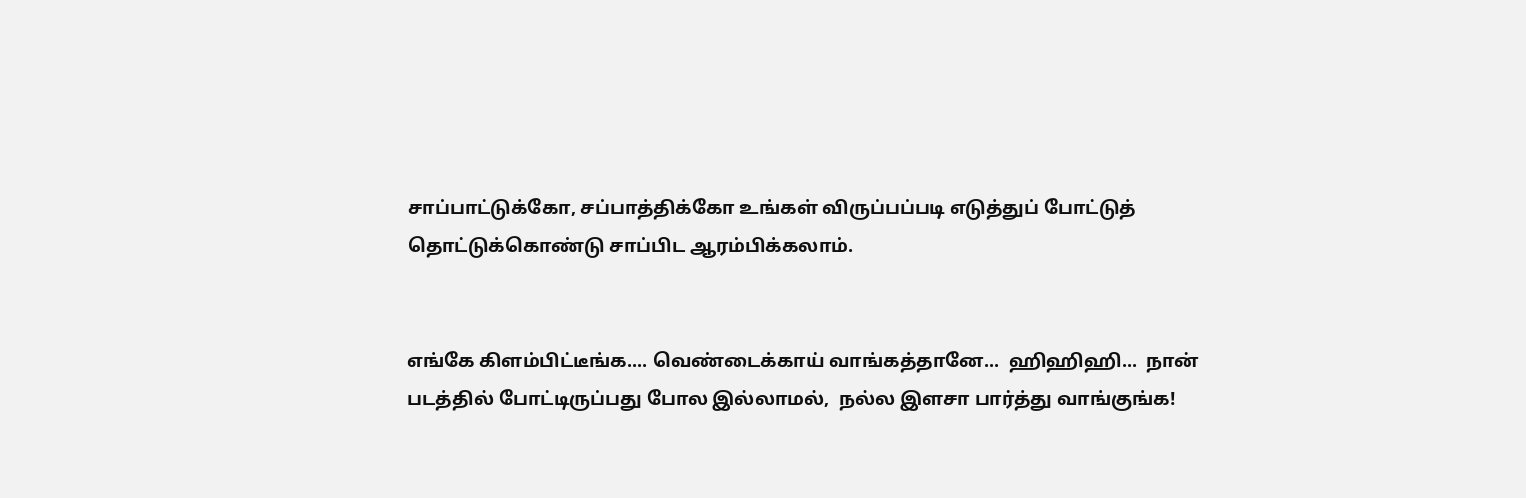சாப்பாட்டுக்கோ, சப்பாத்திக்கோ உங்கள் விருப்பப்படி எடுத்துப் போட்டுத் தொட்டுக்கொண்டு சாப்பிட ஆரம்பிக்கலாம்.


எங்கே கிளம்பிட்டீங்க.... வெண்டைக்காய் வாங்கத்தானே...  ஹிஹிஹி...  நான் படத்தில் போட்டிருப்பது போல இல்லாமல்,  நல்ல இளசா பார்த்து வாங்குங்க!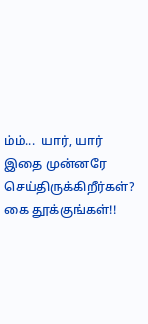ம்ம்...  யார், யார் இதை முன்னரே செய்திருக்கிறீர்கள்?  கை தூக்குங்கள்!!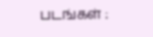படங்கள் :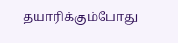தயாரிக்கும்போது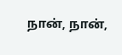நான், நான்,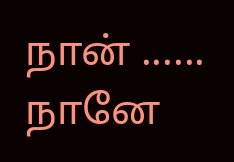நான் ......   நானே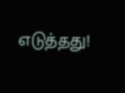எடுத்தது!